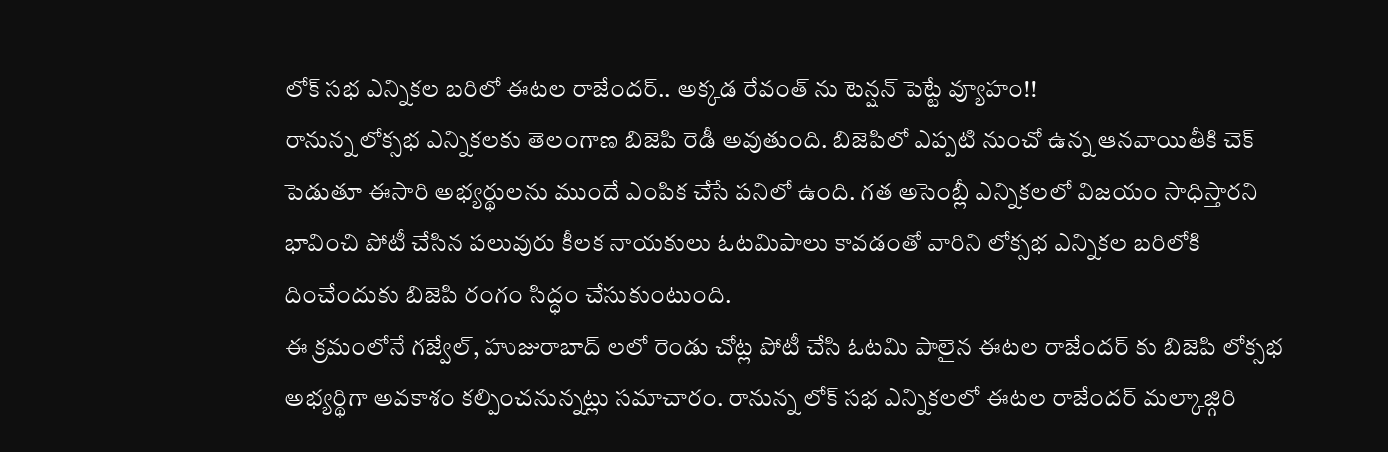లోక్ సభ ఎన్నికల బరిలో ఈటల రాజేందర్.. అక్కడ రేవంత్ ను టెన్షన్ పెట్టే వ్యూహం!!
రానున్న లోక్సభ ఎన్నికలకు తెలంగాణ బిజెపి రెడీ అవుతుంది. బిజెపిలో ఎప్పటి నుంచో ఉన్న ఆనవాయితీకి చెక్ పెడుతూ ఈసారి అభ్యర్థులను ముందే ఎంపిక చేసే పనిలో ఉంది. గత అసెంబ్లీ ఎన్నికలలో విజయం సాధిస్తారని భావించి పోటీ చేసిన పలువురు కీలక నాయకులు ఓటమిపాలు కావడంతో వారిని లోక్సభ ఎన్నికల బరిలోకి దించేందుకు బిజెపి రంగం సిద్ధం చేసుకుంటుంది.
ఈ క్రమంలోనే గజ్వేల్, హుజురాబాద్ లలో రెండు చోట్ల పోటీ చేసి ఓటమి పాలైన ఈటల రాజేందర్ కు బిజెపి లోక్సభ అభ్యర్థిగా అవకాశం కల్పించనున్నట్లు సమాచారం. రానున్న లోక్ సభ ఎన్నికలలో ఈటల రాజేందర్ మల్కాజ్గిరి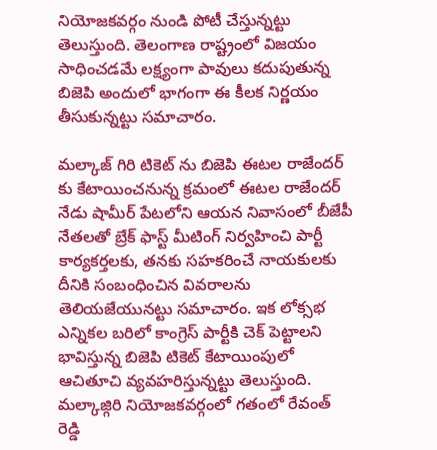నియోజకవర్గం నుండి పోటీ చేస్తున్నట్టు తెలుస్తుంది. తెలంగాణ రాష్ట్రంలో విజయం సాధించడమే లక్ష్యంగా పావులు కదుపుతున్న బిజెపి అందులో భాగంగా ఈ కీలక నిర్ణయం తీసుకున్నట్టు సమాచారం.

మల్కాజ్ గిరి టికెట్ ను బిజెపి ఈటల రాజేందర్ కు కేటాయించనున్న క్రమంలో ఈటల రాజేందర్ నేడు షామీర్ పేటలోని ఆయన నివాసంలో బీజేపీ నేతలతో బ్రేక్ ఫాస్ట్ మీటింగ్ నిర్వహించి పార్టీ కార్యకర్తలకు, తనకు సహకరించే నాయకులకు దీనికి సంబంధించిన వివరాలను తెలియజేయునట్టు సమాచారం. ఇక లోక్సభ ఎన్నికల బరిలో కాంగ్రెస్ పార్టీకి చెక్ పెట్టాలని భావిస్తున్న బిజెపి టికెట్ కేటాయింపులో ఆచితూచి వ్యవహరిస్తున్నట్టు తెలుస్తుంది.
మల్కాజ్గిరి నియోజకవర్గంలో గతంలో రేవంత్ రెడ్డి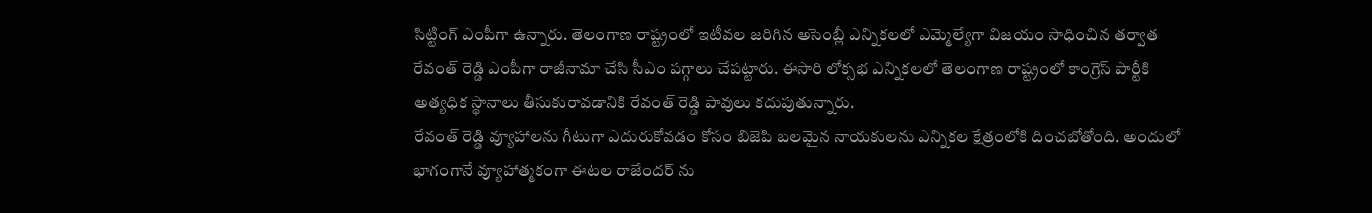సిట్టింగ్ ఎంపీగా ఉన్నారు. తెలంగాణ రాష్ట్రంలో ఇటీవల జరిగిన అసెంబ్లీ ఎన్నికలలో ఎమ్మెల్యేగా విజయం సాధించిన తర్వాత రేవంత్ రెడ్డి ఎంపీగా రాజీనామా చేసి సీఎం పగ్గాలు చేపట్టారు. ఈసారి లోక్సభ ఎన్నికలలో తెలంగాణ రాష్ట్రంలో కాంగ్రెస్ పార్టీకి అత్యధిక స్థానాలు తీసుకురావడానికి రేవంత్ రెడ్డి పావులు కదుపుతున్నారు.
రేవంత్ రెడ్డి వ్యూహాలను గీటుగా ఎదురుకోవడం కోసం బిజెపి బలమైన నాయకులను ఎన్నికల క్షేత్రంలోకి దించబోతోంది. అందులో భాగంగానే వ్యూహాత్మకంగా ఈటల రాజేందర్ ను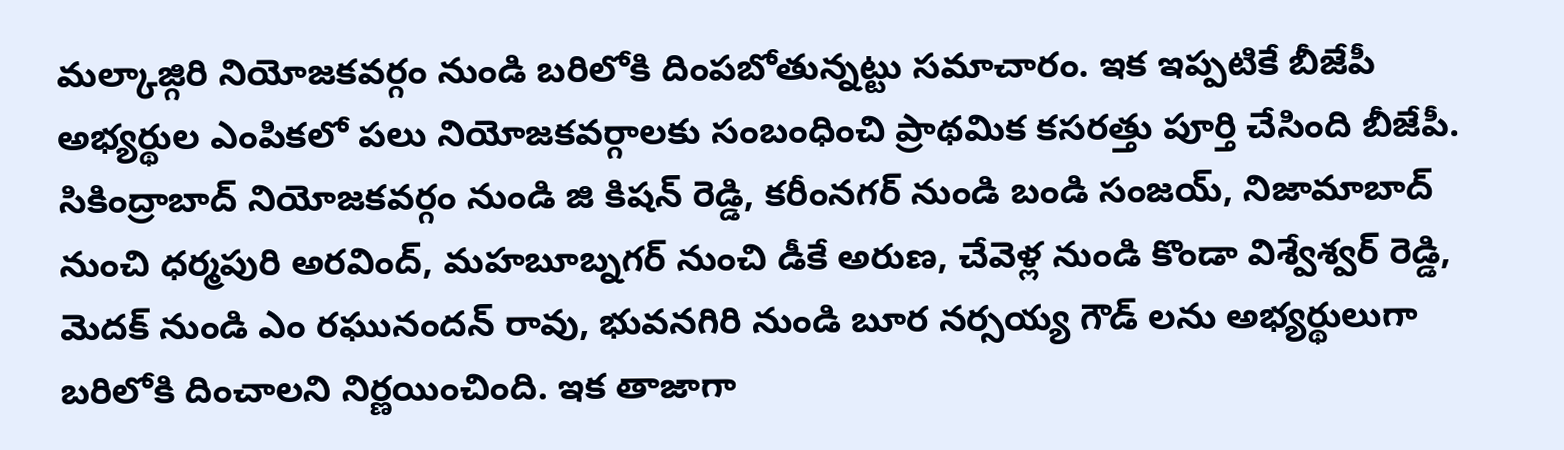మల్కాజ్గిరి నియోజకవర్గం నుండి బరిలోకి దింపబోతున్నట్టు సమాచారం. ఇక ఇప్పటికే బీజేపీ అభ్యర్థుల ఎంపికలో పలు నియోజకవర్గాలకు సంబంధించి ప్రాథమిక కసరత్తు పూర్తి చేసింది బీజేపీ.
సికింద్రాబాద్ నియోజకవర్గం నుండి జి కిషన్ రెడ్డి, కరీంనగర్ నుండి బండి సంజయ్, నిజామాబాద్ నుంచి ధర్మపురి అరవింద్, మహబూబ్నగర్ నుంచి డీకే అరుణ, చేవెళ్ల నుండి కొండా విశ్వేశ్వర్ రెడ్డి, మెదక్ నుండి ఎం రఘునందన్ రావు, భువనగిరి నుండి బూర నర్సయ్య గౌడ్ లను అభ్యర్థులుగా బరిలోకి దించాలని నిర్ణయించింది. ఇక తాజాగా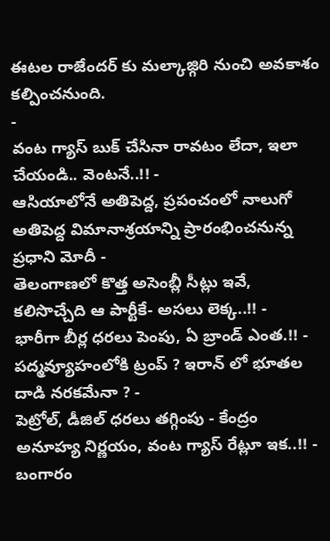ఈటల రాజేందర్ కు మల్కాజ్గిరి నుంచి అవకాశం కల్పించనుంది.
-
వంట గ్యాస్ బుక్ చేసినా రావటం లేదా, ఇలా చేయండి.. వెంటనే..!! -
ఆసియాలోనే అతిపెద్ద, ప్రపంచంలో నాలుగో అతిపెద్ద విమానాశ్రయాన్ని ప్రారంభించనున్న ప్రధాని మోదీ -
తెలంగాణలో కొత్త అసెంబ్లీ సీట్లు ఇవే, కలిసొచ్చేది ఆ పార్టీకే- అసలు లెక్క..!! -
భారీగా బీర్ల ధరలు పెంపు, ఏ బ్రాండ్ ఎంత.!! -
పద్మవ్యూహంలోకి ట్రంప్ ? ఇరాన్ లో భూతల దాడి నరకమేనా ? -
పెట్రోల్, డీజిల్ ధరలు తగ్గింపు - కేంద్రం అనూహ్య నిర్ణయం, వంట గ్యాస్ రేట్లూ ఇక..!! -
బంగారం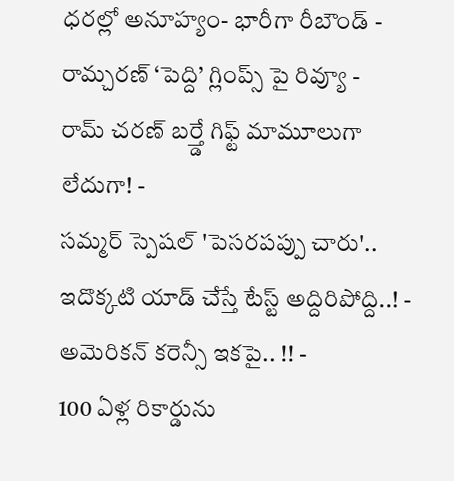ధరల్లో అనూహ్యం- భారీగా రీబౌండ్ -
రామ్చరణ్ ‘పెద్ది’ గ్లింప్స్ పై రివ్యూ -
రామ్ చరణ్ బర్త్డే గిఫ్ట్ మామూలుగా లేదుగా! -
సమ్మర్ స్పెషల్ 'పెసరపప్పు చారు'.. ఇదొక్కటి యాడ్ చేస్తే టేస్ట్ అద్దిరిపోద్ది..! -
అమెరికన్ కరెన్సీ ఇకపై.. !! -
100 ఏళ్ల రికార్డును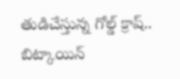తుడిచేస్తున్న గోల్డ్ క్రాష్.. బిట్కాయిన్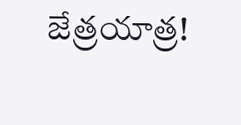జేత్రయాత్ర!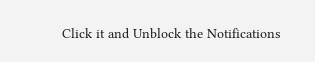Click it and Unblock the Notifications